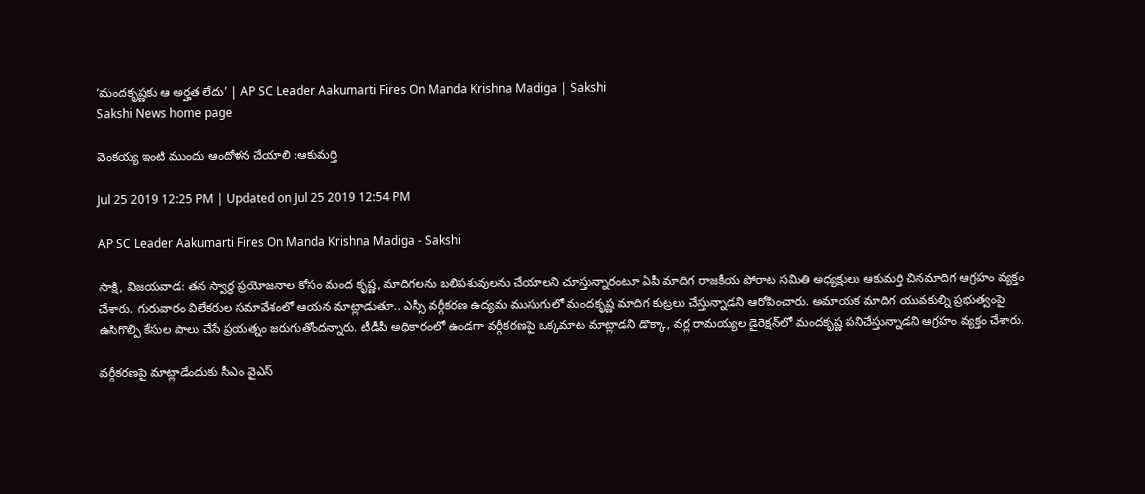‘మందకృష్ణకు ఆ అర్హత లేదు’ | AP SC Leader Aakumarti Fires On Manda Krishna Madiga | Sakshi
Sakshi News home page

వెంకయ్య ఇంటి ముందు ఆందోళన చేయాలి :ఆకుమర్తి

Jul 25 2019 12:25 PM | Updated on Jul 25 2019 12:54 PM

AP SC Leader Aakumarti Fires On Manda Krishna Madiga - Sakshi

సాక్షి, విజయవాడ: తన స్వార్థ ప్రయోజనాల కోసం మంద కృష్ణ, మాదిగలను బలిపశువులను చేయాలని చూస్తున్నారంటూ ఏపీ మాదిగ రాజకీయ పోరాట సమితి అధ్యక్షులు ఆకుమర్తి చినమాదిగ ఆగ్రహం వ్యక్తం చేశారు. గురువారం విలేకరుల సమావేశంలో ఆయన మాట్లాడుతూ.. ఎస్సీ వర్గీకరణ ఉద్యమ ముసుగులో మందకృష్ణ మాదిగ కుట్రలు చేస్తున్నాడని ఆరోపించారు. అమాయక మాదిగ యువకుల్ని ప్రభుత్వంపై ఉసిగొల్పి కేసుల పాలు చేసే ప్రయత్నం జరుగుతోందన్నారు. టీడీపీ అధికారంలో ఉండగా వర్గీకరణపై ఒక్కమాట మాట్లాడని డొక్కా, వర్ల రామయ్యల డైరెక్షన్‌లో మందకృష్ణ పనిచేస్తున్నాడని ఆగ్రహం వ్యక్తం చేశారు.

వర్గీకరణపై మాట్లాడేందుకు సీఎం వైఎస్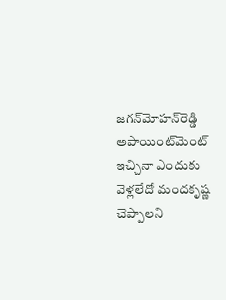జగన్‌మోహన్‌రెడ్డి అపాయింట్‌మెంట్‌ ఇచ్చినా ఎందుకు వెళ్లలేదో మందకృష్ణ చెప్పాలని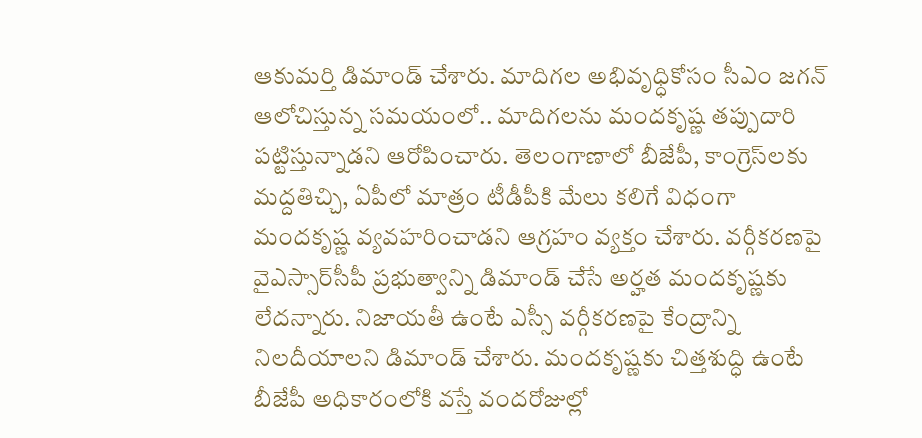ఆకుమర్తి డిమాండ్‌ చేశారు. మాదిగల అభివృధ్ధికోసం సీఎం జగన్ ఆలోచిస్తున్న సమయంలో.. మాదిగలను మందకృష్ణ తప్పుదారి పట్టిస్తున్నాడని ఆరోపించారు. తెలంగాణాలో బీజేపీ, కాంగ్రెస్‌లకు మద్దతిచ్చి, ఏపీలో మాత్రం టీడీపీకి మేలు కలిగే విధంగా మందకృష్ణ వ్యవహరించాడని ఆగ్రహం వ్యక్తం చేశారు. వర్గీకరణపై వైఎస్సార్‌సీపీ ప్రభుత్వాన్ని డిమాండ్ చేసే అర్హత మందకృష్ణకు లేదన్నారు. నిజాయతీ ఉంటే ఎస్సీ వర్గీకరణపై కేంద్రాన్ని నిలదీయాలని డిమాండ్‌ చేశారు. మందకృష్ణకు చిత్తశుద్ధి ఉంటే బీజేపీ అధికారంలోకి వస్తే వందరోజుల్లో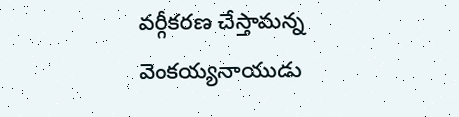వర్గీకరణ చేస్తామన్న వెంకయ్యనాయుడు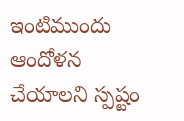ఇంటిముందు ఆందోళన చేయాలని స్పష్టం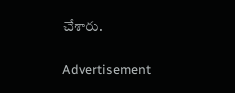చేశారు.

Advertisement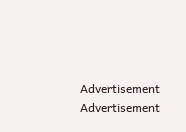Advertisement
Advertisement